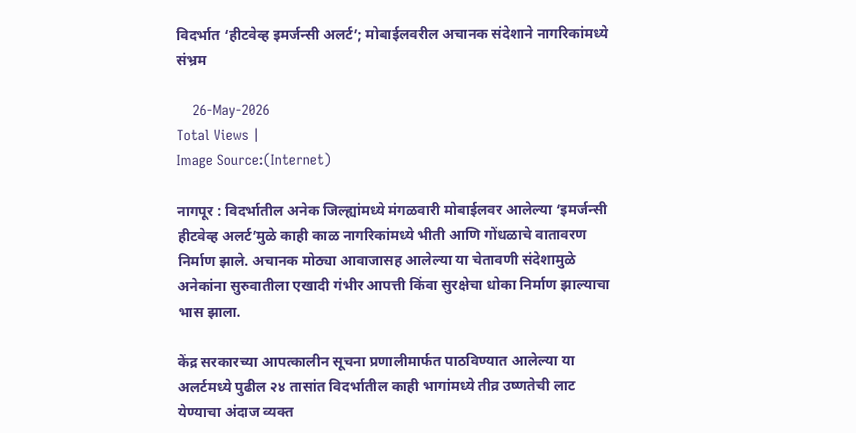विदर्भात ‘हीटवेव्ह इमर्जन्सी अलर्ट’; मोबाईलवरील अचानक संदेशाने नागरिकांमध्ये संभ्रम

    26-May-2026
Total Views |
Image Source:(Internet)

नागपूर : विदर्भातील अनेक जिल्ह्यांमध्ये मंगळवारी मोबाईलवर आलेल्या ‘इमर्जन्सी हीटवेव्ह अलर्ट’मुळे काही काळ नागरिकांमध्ये भीती आणि गोंधळाचे वातावरण निर्माण झाले. अचानक मोठ्या आवाजासह आलेल्या या चेतावणी संदेशामुळे अनेकांना सुरुवातीला एखादी गंभीर आपत्ती किंवा सुरक्षेचा धोका निर्माण झाल्याचा भास झाला.

केंद्र सरकारच्या आपत्कालीन सूचना प्रणालीमार्फत पाठविण्यात आलेल्या या अलर्टमध्ये पुढील २४ तासांत विदर्भातील काही भागांमध्ये तीव्र उष्णतेची लाट येण्याचा अंदाज व्यक्त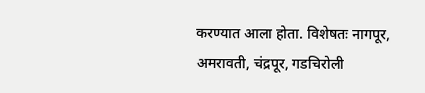करण्यात आला होता. विशेषतः नागपूर, अमरावती, चंद्रपूर, गडचिरोली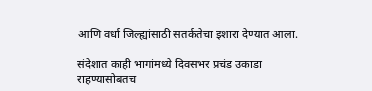आणि वर्धा जिल्ह्यांसाठी सतर्कतेचा इशारा देण्यात आला.

संदेशात काही भागांमध्ये दिवसभर प्रचंड उकाडा राहण्यासोबतच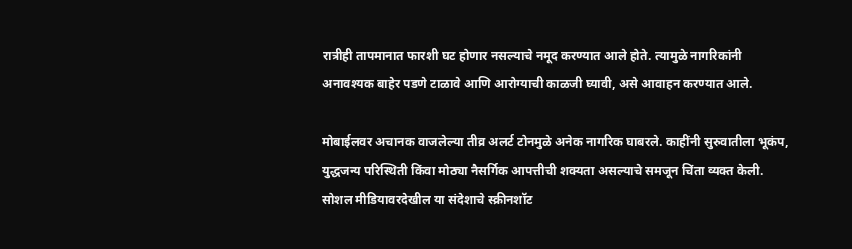रात्रीही तापमानात फारशी घट होणार नसल्याचे नमूद करण्यात आले होते. त्यामुळे नागरिकांनी अनावश्यक बाहेर पडणे टाळावे आणि आरोग्याची काळजी घ्यावी, असे आवाहन करण्यात आले.

मोबाईलवर अचानक वाजलेल्या तीव्र अलर्ट टोनमुळे अनेक नागरिक घाबरले. काहींनी सुरुवातीला भूकंप, युद्धजन्य परिस्थिती किंवा मोठ्या नैसर्गिक आपत्तीची शक्यता असल्याचे समजून चिंता व्यक्त केली. सोशल मीडियावरदेखील या संदेशाचे स्क्रीनशॉट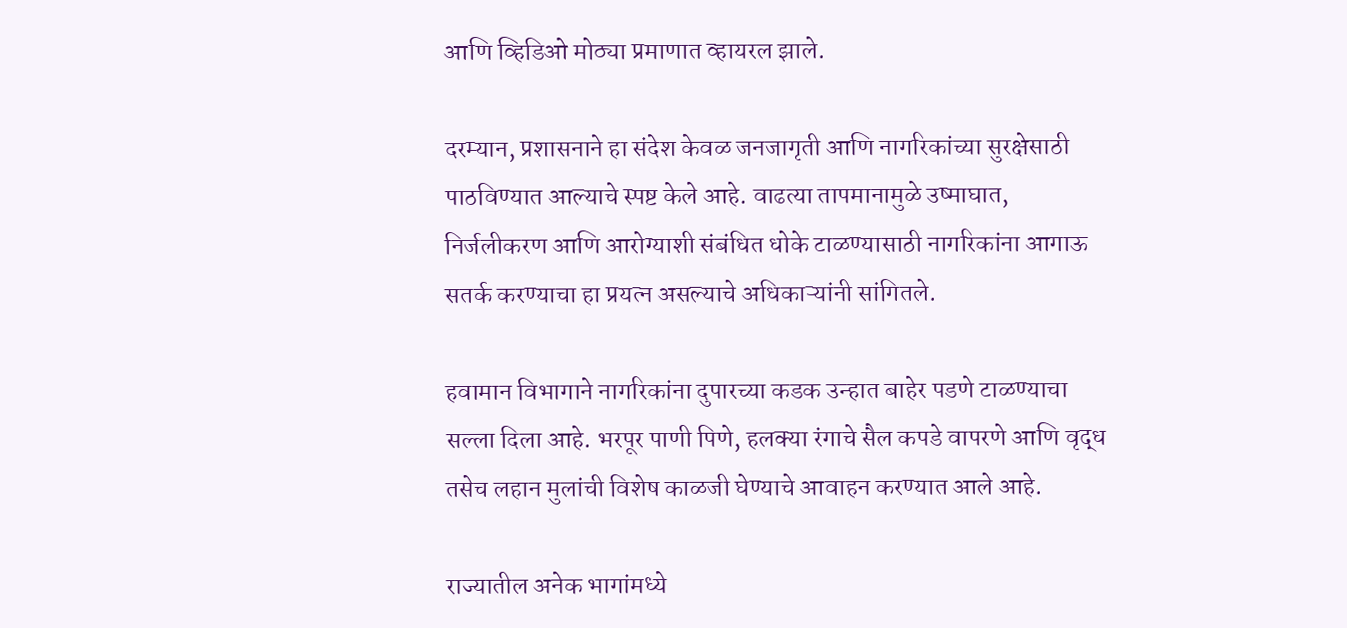आणि व्हिडिओ मोठ्या प्रमाणात व्हायरल झाले.

दरम्यान, प्रशासनाने हा संदेश केवळ जनजागृती आणि नागरिकांच्या सुरक्षेसाठी पाठविण्यात आल्याचे स्पष्ट केले आहे. वाढत्या तापमानामुळे उष्माघात, निर्जलीकरण आणि आरोग्याशी संबंधित धोके टाळण्यासाठी नागरिकांना आगाऊ सतर्क करण्याचा हा प्रयत्न असल्याचे अधिकाऱ्यांनी सांगितले.

हवामान विभागाने नागरिकांना दुपारच्या कडक उन्हात बाहेर पडणे टाळण्याचा सल्ला दिला आहे. भरपूर पाणी पिणे, हलक्या रंगाचे सैल कपडे वापरणे आणि वृद्ध तसेच लहान मुलांची विशेष काळजी घेण्याचे आवाहन करण्यात आले आहे.

राज्यातील अनेक भागांमध्ये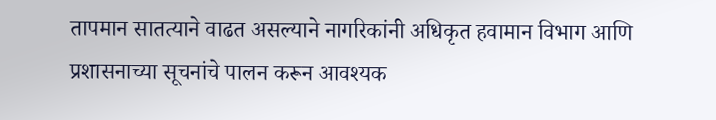तापमान सातत्याने वाढत असल्याने नागरिकांनी अधिकृत हवामान विभाग आणि प्रशासनाच्या सूचनांचे पालन करून आवश्यक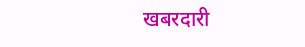खबरदारी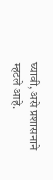घ्यावी, असे प्रशासनाने म्हटले आहे.